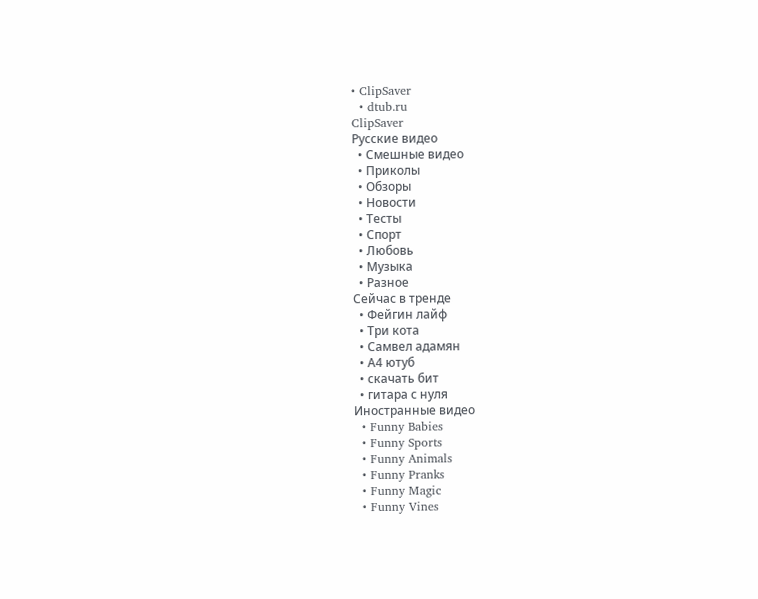• ClipSaver
  • dtub.ru
ClipSaver
Русские видео
  • Смешные видео
  • Приколы
  • Обзоры
  • Новости
  • Тесты
  • Спорт
  • Любовь
  • Музыка
  • Разное
Сейчас в тренде
  • Фейгин лайф
  • Три кота
  • Самвел адамян
  • А4 ютуб
  • скачать бит
  • гитара с нуля
Иностранные видео
  • Funny Babies
  • Funny Sports
  • Funny Animals
  • Funny Pranks
  • Funny Magic
  • Funny Vines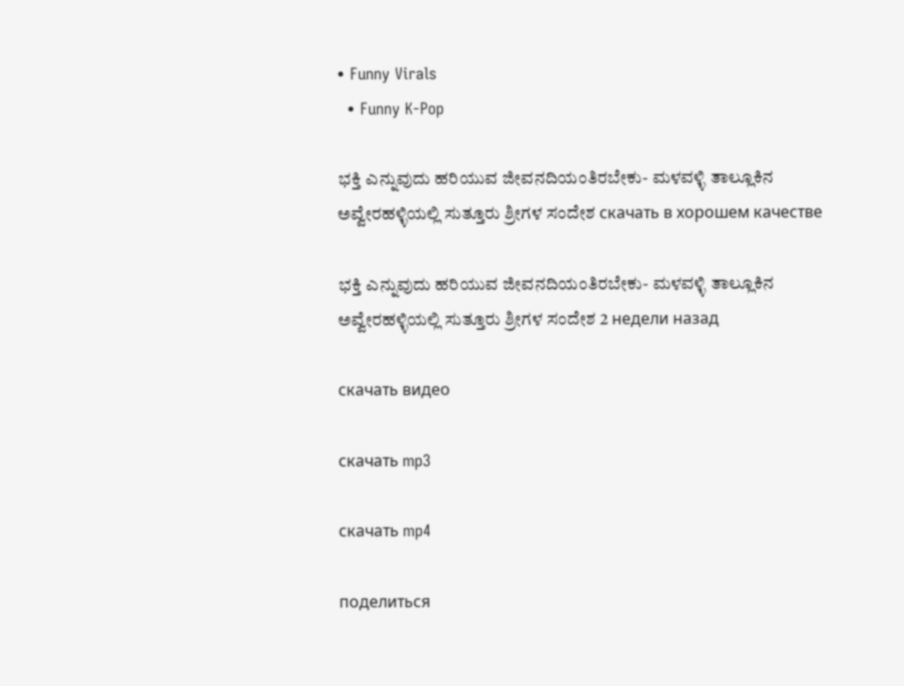• Funny Virals
  • Funny K-Pop

ಭಕ್ತಿ ಎನ್ನುವುದು ಹರಿಯುವ ಜೀವನದಿಯಂತಿರಬೇಕು- ಮಳವಳ್ಳಿ ತಾಲ್ಲೂಕಿನ ಅವ್ವೇರಹಳ್ಳಿಯಲ್ಲಿ ಸುತ್ತೂರು ಶ್ರೀಗಳ ಸಂದೇಶ скачать в хорошем качестве

ಭಕ್ತಿ ಎನ್ನುವುದು ಹರಿಯುವ ಜೀವನದಿಯಂತಿರಬೇಕು- ಮಳವಳ್ಳಿ ತಾಲ್ಲೂಕಿನ ಅವ್ವೇರಹಳ್ಳಿಯಲ್ಲಿ ಸುತ್ತೂರು ಶ್ರೀಗಳ ಸಂದೇಶ 2 недели назад

скачать видео

скачать mp3

скачать mp4

поделиться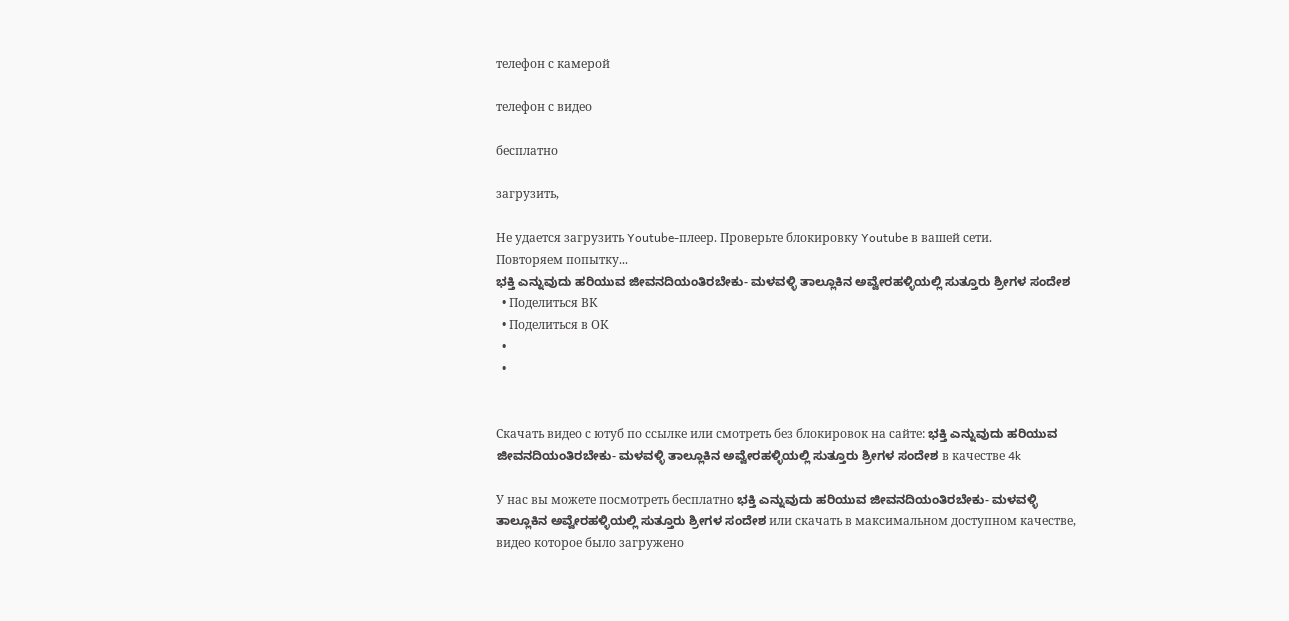телефон с камерой

телефон с видео

бесплатно

загрузить,

Не удается загрузить Youtube-плеер. Проверьте блокировку Youtube в вашей сети.
Повторяем попытку...
ಭಕ್ತಿ ಎನ್ನುವುದು ಹರಿಯುವ ಜೀವನದಿಯಂತಿರಬೇಕು- ಮಳವಳ್ಳಿ ತಾಲ್ಲೂಕಿನ ಅವ್ವೇರಹಳ್ಳಿಯಲ್ಲಿ ಸುತ್ತೂರು ಶ್ರೀಗಳ ಸಂದೇಶ
  • Поделиться ВК
  • Поделиться в ОК
  •
  •


Скачать видео с ютуб по ссылке или смотреть без блокировок на сайте: ಭಕ್ತಿ ಎನ್ನುವುದು ಹರಿಯುವ ಜೀವನದಿಯಂತಿರಬೇಕು- ಮಳವಳ್ಳಿ ತಾಲ್ಲೂಕಿನ ಅವ್ವೇರಹಳ್ಳಿಯಲ್ಲಿ ಸುತ್ತೂರು ಶ್ರೀಗಳ ಸಂದೇಶ в качестве 4k

У нас вы можете посмотреть бесплатно ಭಕ್ತಿ ಎನ್ನುವುದು ಹರಿಯುವ ಜೀವನದಿಯಂತಿರಬೇಕು- ಮಳವಳ್ಳಿ ತಾಲ್ಲೂಕಿನ ಅವ್ವೇರಹಳ್ಳಿಯಲ್ಲಿ ಸುತ್ತೂರು ಶ್ರೀಗಳ ಸಂದೇಶ или скачать в максимальном доступном качестве, видео которое было загружено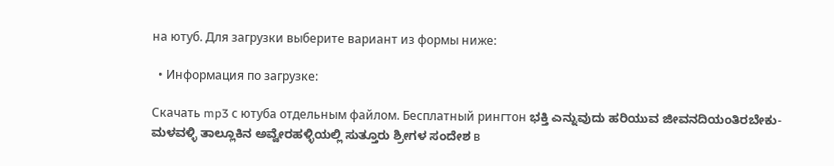на ютуб. Для загрузки выберите вариант из формы ниже:

  • Информация по загрузке:

Скачать mp3 с ютуба отдельным файлом. Бесплатный рингтон ಭಕ್ತಿ ಎನ್ನುವುದು ಹರಿಯುವ ಜೀವನದಿಯಂತಿರಬೇಕು- ಮಳವಳ್ಳಿ ತಾಲ್ಲೂಕಿನ ಅವ್ವೇರಹಳ್ಳಿಯಲ್ಲಿ ಸುತ್ತೂರು ಶ್ರೀಗಳ ಸಂದೇಶ в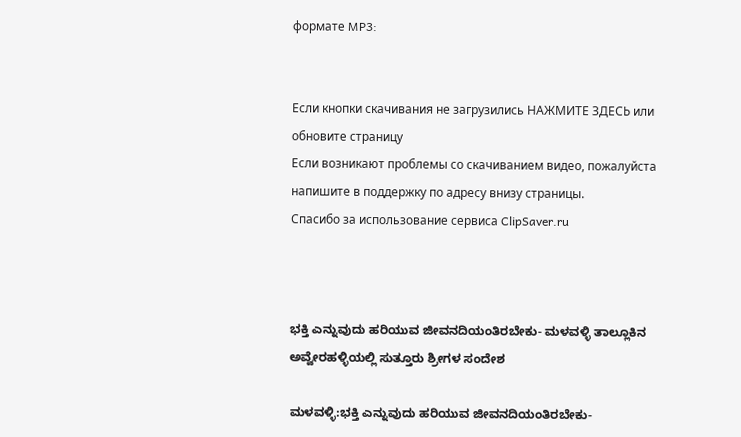формате MP3:


Если кнопки скачивания не загрузились НАЖМИТЕ ЗДЕСЬ или обновите страницу
Если возникают проблемы со скачиванием видео, пожалуйста напишите в поддержку по адресу внизу страницы.
Спасибо за использование сервиса ClipSaver.ru



ಭಕ್ತಿ ಎನ್ನುವುದು ಹರಿಯುವ ಜೀವನದಿಯಂತಿರಬೇಕು- ಮಳವಳ್ಳಿ ತಾಲ್ಲೂಕಿನ ಅವ್ವೇರಹಳ್ಳಿಯಲ್ಲಿ ಸುತ್ತೂರು ಶ್ರೀಗಳ ಸಂದೇಶ

ಮಳವಳ್ಳಿ:ಭಕ್ತಿ ಎನ್ನುವುದು ಹರಿಯುವ ಜೀವನದಿಯಂತಿರಬೇಕು-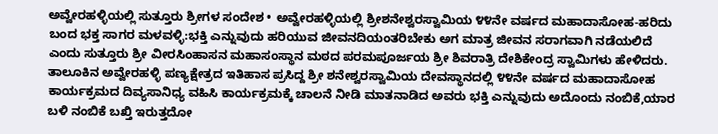ಅವ್ವೇರಹಳ್ಳಿಯಲ್ಲಿ ಸುತ್ತೂರು ಶ್ರೀಗಳ ಸಂದೇಶ • ಅವ್ವೇರಹಳ್ಳಿಯಲ್ಲಿ ಶ್ರೀಶನೇಶ್ವರಸ್ವಾಮಿಯ ೪೪ನೇ ವರ್ಷದ ಮಹಾದಾಸೋಹ-ಹರಿದು ಬಂದ ಭಕ್ತ ಸಾಗರ ಮಳವಳ್ಳಿ:ಭಕ್ತಿ ಎನ್ನುವುದು ಹರಿಯುವ ಜೀವನದಿಯಂತರಿಬೇಕು ಅಗ ಮಾತ್ರ ಜೀವನ ಸರಾಗವಾಗಿ ನಡೆಯಲಿದೆ ಎಂದು ಸುತ್ತೂರು ಶ್ರೀ ವೀರಸಿಂಹಾಸನ ಮಹಾಸಂಸ್ಥಾನ ಮಠದ ಪರಮಪೂರ್ಜಯ ಶ್ರೀ ಶಿವರಾತ್ರಿ ದೇಶಿಕೇಂದ್ರ ಸ್ವಾಮಿಗಳು ಹೇಳಿದರು. ತಾಲೂಕಿನ ಅವ್ವೇರಹಳ್ಳಿ ಪಣ್ಯಕ್ಷೇತ್ರದ ಇತಿಹಾಸ ಪ್ರಸಿದ್ದ ಶ್ರೀ ಶನೇಶ್ವರಸ್ವಾಮಿಯ ದೇವಸ್ಥಾನದಲ್ಲಿ ೪೪ನೇ ವರ್ಷದ ಮಹಾದಾಸೋಹ ಕಾರ್ಯಕ್ರಮದ ದಿವ್ಯಸಾನಿಧ್ಯ ವಹಿಸಿ ಕಾರ್ಯಕ್ರಮಕ್ಕೆ ಚಾಲನೆ ನೀಡಿ ಮಾತನಾಡಿದ ಅವರು ಭಕ್ತಿ ಎನ್ನುವುದು ಅದೊಂದು ನಂಬಿಕೆ,ಯಾರ ಬಳಿ ನಂಬಿಕೆ ಬಖ್ತಿ ಇರುತ್ತದೋ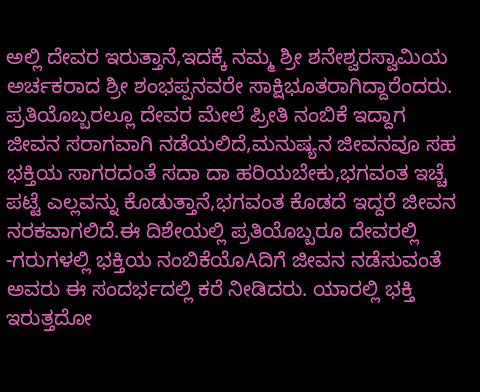ಅಲ್ಲಿ ದೇವರ ಇರುತ್ತಾನೆ,ಇದಕ್ಕೆ ನಮ್ಮ ಶ್ರೀ ಶನೇಶ್ವರಸ್ವಾಮಿಯ ಅರ್ಚಕರಾದ ಶ್ರೀ ಶಂಭಪ್ಪನವರೇ ಸಾಕ್ಷಿಭೂತರಾಗಿದ್ದಾರೆಂದರು. ಪ್ರತಿಯೊಬ್ಬರಲ್ಲೂ ದೇವರ ಮೇಲೆ ಪ್ರೀತಿ ನಂಬಿಕೆ ಇದ್ದಾಗ ಜೀವನ ಸರಾಗವಾಗಿ ನಡೆಯಲಿದೆ,ಮನುಷ್ಯನ ಜೀವನವೂ ಸಹ ಭಕ್ತಿಯ ಸಾಗರದಂತೆ ಸದಾ ದಾ ಹರಿಯಬೇಕು,ಭಗವಂತ ಇಚ್ಚೆ ಪಟ್ಟೆ ಎಲ್ಲವನ್ನು ಕೊಡುತ್ತಾನೆ,ಭಗವಂತ ಕೊಡದೆ ಇದ್ದರೆ ಜೀವನ ನರಕವಾಗಲಿದೆ.ಈ ದಿಶೇಯಲ್ಲಿ ಪ್ರತಿಯೊಬ್ಬರೂ ದೇವರಲ್ಲಿ -ಗರುಗಳಲ್ಲಿ ಭಕ್ತಿಯ ನಂಬಿಕೆಯೊAದಿಗೆ ಜೀವನ ನಡೆಸುವಂತೆ ಅವರು ಈ ಸಂದರ್ಭದಲ್ಲಿ ಕರೆ ನೀಡಿದರು. ಯಾರಲ್ಲಿ ಭಕ್ತಿ ಇರುತ್ತದೋ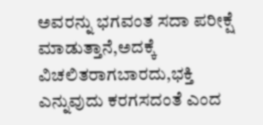ಅವರನ್ನು ಭಗವಂತ ಸದಾ ಪರೀಕ್ಷೆ ಮಾಡುತ್ತಾನೆ,ಅದಕ್ಕೆ ವಿಚಲಿತರಾಗಬಾರದು,ಭಕ್ತಿ ಎನ್ನುವುದು ಕರಗಸದಂತೆ ಎಂದ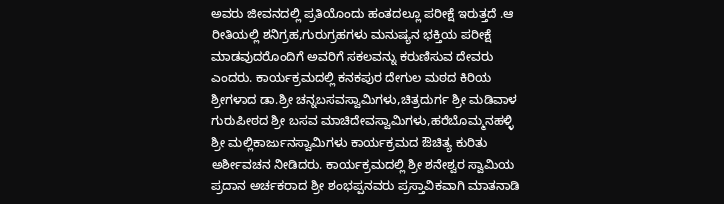ಅವರು ಜೀವನದಲ್ಲಿ ಪ್ರತಿಯೊಂದು ಹಂತದಲ್ಲೂ ಪರೀಕ್ಷೆ ಇರುತ್ತದೆ .ಆ ರೀತಿಯಲ್ಲಿ ಶನಿಗ್ರಹ,ಗುರುಗ್ರಹಗಳು ಮನುಷ್ಯನ ಭಕ್ತಿಯ ಪರೀಕ್ಷೆ ಮಾಡವುದರೊಂದಿಗೆ ಅವರಿಗೆ ಸಕಲವನ್ನು ಕರುಣಿಸುವ ದೇವರು ಎಂದರು. ಕಾರ್ಯಕ್ರಮದಲ್ಲಿ ಕನಕಪುರ ದೇಗುಲ ಮಠದ ಕಿರಿಯ ಶ್ರೀಗಳಾದ ಡಾ.ಶ್ರೀ ಚನ್ನಬಸವಸ್ವಾಮಿಗಳು,ಚಿತ್ರದುರ್ಗ ಶ್ರೀ ಮಡಿವಾಳ ಗುರುಪೀಠದ ಶ್ರೀ ಬಸವ ಮಾಚಿದೇವಸ್ವಾಮಿಗಳು,ಹರೆಬೊಮ್ಮನಹಳ್ಳಿ ಶ್ರೀ ಮಲ್ಲಿಕಾರ್ಜುನಸ್ವಾಮಿಗಳು ಕಾರ್ಯಕ್ರಮದ ಔಚಿತ್ಯ ಕುರಿತು ಅರ್ಶೀವಚನ ನೀಡಿದರು. ಕಾರ್ಯಕ್ರಮದಲ್ಲಿ ಶ್ರೀ ಶನೇಶ್ವರ ಸ್ವಾಮಿಯ ಪ್ರದಾನ ಅರ್ಚಕರಾದ ಶ್ರೀ ಶಂಭಪ್ಪನವರು ಪ್ರಸ್ತಾವಿಕವಾಗಿ ಮಾತನಾಡಿ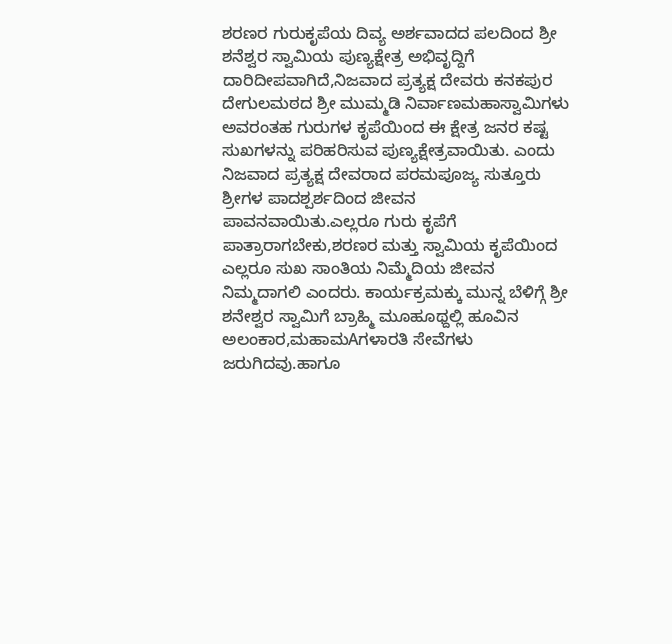ಶರಣರ ಗುರುಕೃಪೆಯ ದಿವ್ಯ ಅರ್ಶವಾದದ ಪಲದಿಂದ ಶ್ರೀ ಶನೆಶ್ವರ ಸ್ವಾಮಿಯ ಪುಣ್ಯಕ್ಷೇತ್ರ ಅಭಿವೃದ್ದಿಗೆ ದಾರಿದೀಪವಾಗಿದೆ,ನಿಜವಾದ ಪ್ರತ್ಯಕ್ಷ ದೇವರು ಕನಕಪುರ ದೇಗುಲಮಠದ ಶ್ರೀ ಮುಮ್ಮಡಿ ನಿರ್ವಾಣಮಹಾಸ್ವಾಮಿಗಳು ಅವರಂತಹ ಗುರುಗಳ ಕೃಪೆಯಿಂದ ಈ ಕ್ಷೇತ್ರ ಜನರ ಕಷ್ಟ ಸುಖಗಳನ್ನು ಪರಿಹರಿಸುವ ಪುಣ್ಯಕ್ಷೇತ್ರವಾಯಿತು. ಎಂದು ನಿಜವಾದ ಪ್ರತ್ಯಕ್ಷ ದೇವರಾದ ಪರಮಪೂಜ್ಯ ಸುತ್ತೂರು ಶ್ರೀಗಳ ಪಾದಶ್ಪರ್ಶದಿಂದ ಜೀವನ ಪಾವನವಾಯಿತು.ಎಲ್ಲರೂ ಗುರು ಕೃಪೆಗೆ ಪಾತ್ರಾರಾಗಬೇಕು,ಶರಣರ ಮತ್ತು ಸ್ವಾಮಿಯ ಕೃಪೆಯಿಂದ ಎಲ್ಲರೂ ಸುಖ ಸಾಂತಿಯ ನಿಮ್ಮೆದಿಯ ಜೀವನ ನಿಮ್ಮದಾಗಲಿ ಎಂದರು. ಕಾರ್ಯಕ್ರಮಕ್ಕು ಮುನ್ನ ಬೆಳಿಗ್ಗೆ ಶ್ರೀ ಶನೇಶ್ವರ ಸ್ವಾಮಿಗೆ ಬ್ರಾಹ್ಮಿ ಮೂಹೂಥ್ದಲ್ಲಿ ಹೂವಿನ ಅಲಂಕಾರ,ಮಹಾಮAಗಳಾರತಿ ಸೇವೆಗಳು ಜರುಗಿದವು.ಹಾಗೂ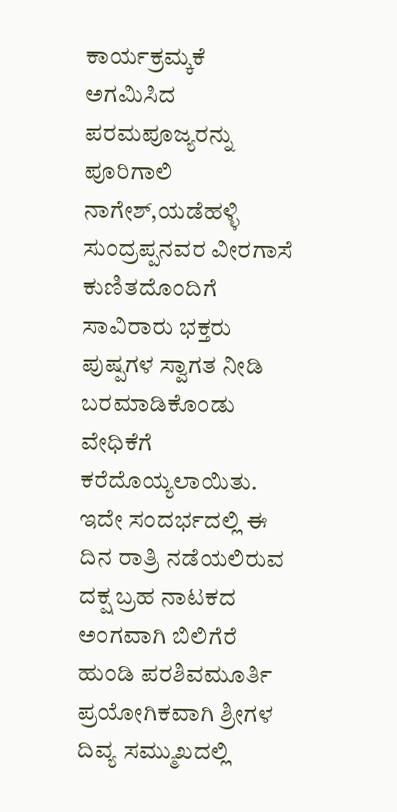ಕಾರ್ಯಕ್ರಮ್ಕಕೆ ಅಗಮಿಸಿದ ಪರಮಪೂಜ್ಯರನ್ನು ಪೂರಿಗಾಲಿ ನಾಗೇಶ್,ಯಡೆಹಳ್ಳಿ ಸುಂದ್ರಪ್ಪನವರ ವೀರಗಾಸೆ ಕುಣಿತದೊಂದಿಗೆ ಸಾವಿರಾರು ಭಕ್ತರು ಪುಷ್ಪಗಳ ಸ್ವಾಗತ ನೀಡಿ ಬರಮಾಡಿಕೊಂಡು ವೇಧಿಕೆಗೆ ಕರೆದೊಯ್ಯಲಾಯಿತು. ಇದೇ ಸಂದರ್ಭದಲ್ಲಿ ಈ ದಿನ ರಾತ್ರಿ ನಡೆಯಲಿರುವ ದಕ್ಷ ಬ್ರಹ ನಾಟಕದ ಅಂಗವಾಗಿ ಬಿಲಿಗೆರೆ ಹುಂಡಿ ಪರಶಿವಮೂರ್ತಿ ಪ್ರಯೋಗಿಕವಾಗಿ ಶ್ರೀಗಳ ದಿವ್ಯ ಸಮ್ಮುಖದಲ್ಲಿ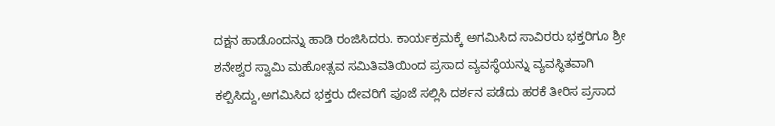ದಕ್ಷನ ಹಾಡೊಂದನ್ನು ಹಾಡಿ ರಂಜಿಸಿದರು. ಕಾರ್ಯಕ್ರಮಕ್ಕೆ ಅಗಮಿಸಿದ ಸಾವಿರರು ಭಕ್ತರಿಗೂ ಶ್ರೀ ಶನೇಶ್ವರ ಸ್ವಾಮಿ ಮಹೋತ್ಸವ ಸಮಿತಿವತಿಯಿಂದ ಪ್ರಸಾದ ವ್ಯವಸ್ಥೆಯನ್ನು ವ್ಯವಸ್ಥಿತವಾಗಿ ಕಲ್ಪಿಸಿದ್ದು,ಅಗಮಿಸಿದ ಭಕ್ತರು ದೇವರಿಗೆ ಪೂಜೆ ಸಲ್ಲಿಸಿ ದರ್ಶನ ಪಡೆದು ಹರಕೆ ತೀರಿಸ ಪ್ರಸಾದ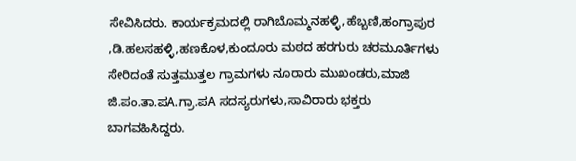ಸೇವಿಸಿದರು. ಕಾರ್ಯಕ್ರಮದಲ್ಲಿ ರಾಗಿಬೊಮ್ಮನಹಳ್ಳಿ,ಹೆಬ್ಬಣಿ,ಹಂಗ್ರಾಪುರ ,ಡಿ.ಹಲಸಹಳ್ಳಿ,ಹಣಕೊಳ,ಕುಂದೂರು ಮಠದ ಹರಗುರು ಚರಮೂರ್ತಿಗಳು ಸೇರಿದಂತೆ ಸುತ್ತಮುತ್ತಲ ಗ್ರಾಮಗಳು ನೂರಾರು ಮುಖಂಡರು,ಮಾಜಿ ಜಿ.ಪಂ.ತಾ.ಪA.ಗ್ರಾ.ಪA ಸದಸ್ಯರುಗಳು,ಸಾವಿರಾರು ಭಕ್ತರು ಬಾಗವಹಿಸಿದ್ದರು.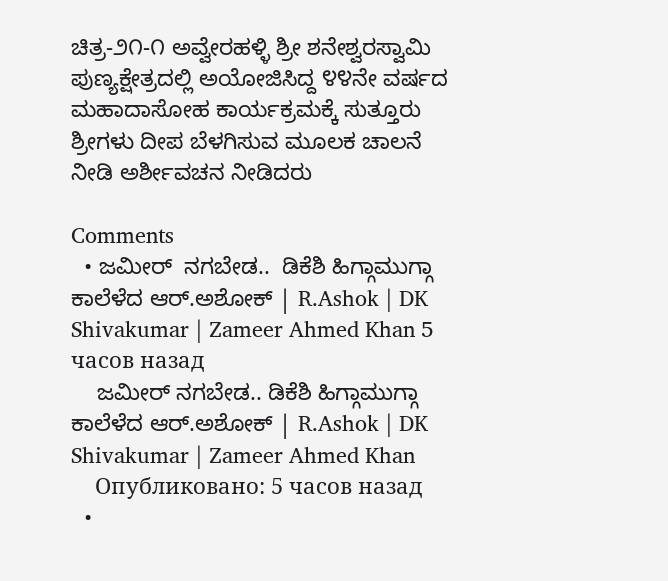ಚಿತ್ರ-೨೧-೧ ಅವ್ವೇರಹಳ್ಳಿ ಶ್ರೀ ಶನೇಶ್ವರಸ್ವಾಮಿ ಪುಣ್ಯಕ್ಷೇತ್ರದಲ್ಲಿ ಅಯೋಜಿಸಿದ್ದ ೪೪ನೇ ವರ್ಷದ ಮಹಾದಾಸೋಹ ಕಾರ್ಯಕ್ರಮಕ್ಕೆ ಸುತ್ತೂರು ಶ್ರೀಗಳು ದೀಪ ಬೆಳಗಿಸುವ ಮೂಲಕ ಚಾಲನೆ ನೀಡಿ ಅರ್ಶೀವಚನ ನೀಡಿದರು

Comments
  • ಜಮೀರ್  ನಗಬೇಡ..  ಡಿಕೆಶಿ ಹಿಗ್ಗಾಮುಗ್ಗಾ ಕಾಲೆಳೆದ ಆರ್.ಅಶೋಕ್ | R.Ashok | DK Shivakumar | Zameer Ahmed Khan 5 часов назад
    ಜಮೀರ್ ನಗಬೇಡ.. ಡಿಕೆಶಿ ಹಿಗ್ಗಾಮುಗ್ಗಾ ಕಾಲೆಳೆದ ಆರ್.ಅಶೋಕ್ | R.Ashok | DK Shivakumar | Zameer Ahmed Khan
    Опубликовано: 5 часов назад
  •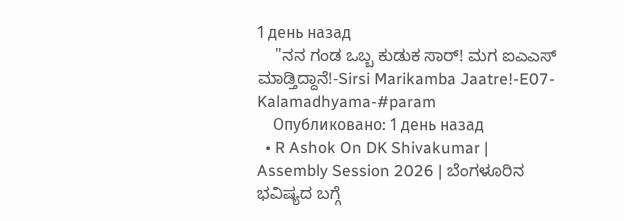1 день назад
    "ನನ ಗಂಡ ಒಬ್ಬ ಕುಡುಕ ಸಾರ್! ಮಗ ಐಎಎಸ್ ಮಾಡ್ತಿದ್ದಾನೆ!-Sirsi Marikamba Jaatre!-E07-Kalamadhyama-#param
    Опубликовано: 1 день назад
  • R Ashok On DK Shivakumar | Assembly Session 2026 | ಬೆಂಗಳೂರಿನ ಭವಿಷ್ಯದ ಬಗ್ಗೆ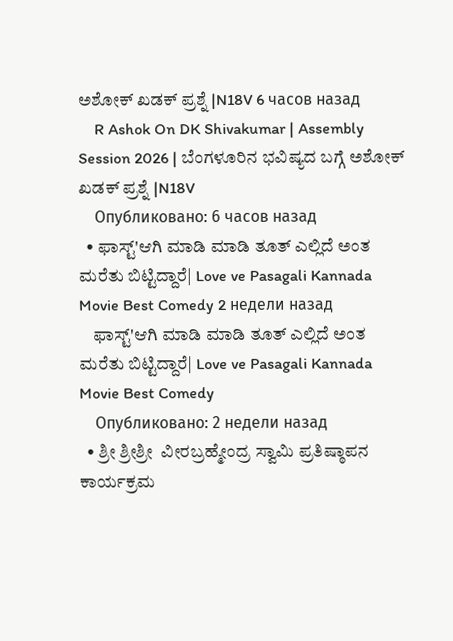ಅಶೋಕ್ ಖಡಕ್ ಪ್ರಶ್ನೆ |N18V 6 часов назад
    R Ashok On DK Shivakumar | Assembly Session 2026 | ಬೆಂಗಳೂರಿನ ಭವಿಷ್ಯದ ಬಗ್ಗೆ ಅಶೋಕ್ ಖಡಕ್ ಪ್ರಶ್ನೆ |N18V
    Опубликовано: 6 часов назад
  • ಫಾಸ್ಟ್'ಆಗಿ ಮಾಡಿ ಮಾಡಿ ತೂತ್ ಎಲ್ಲಿದೆ ಅಂತ ಮರೆತು ಬಿಟ್ಟಿದ್ದಾರೆ| Love ve Pasagali Kannada Movie Best Comedy 2 недели назад
    ಫಾಸ್ಟ್'ಆಗಿ ಮಾಡಿ ಮಾಡಿ ತೂತ್ ಎಲ್ಲಿದೆ ಅಂತ ಮರೆತು ಬಿಟ್ಟಿದ್ದಾರೆ| Love ve Pasagali Kannada Movie Best Comedy
    Опубликовано: 2 недели назад
  • ಶ್ರೀ ಶ್ರೀಶ್ರೀ  ವೀರಬ್ರಹ್ಮೇಂದ್ರ ಸ್ವಾಮಿ ಪ್ರತಿಷ್ಠಾಪನ ಕಾರ್ಯಕ್ರಮ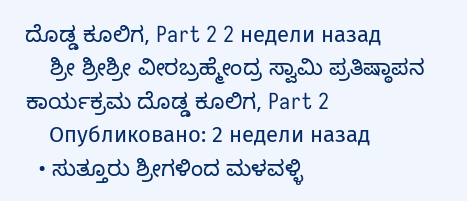ದೊಡ್ಡ ಕೂಲಿಗ, Part 2 2 недели назад
    ಶ್ರೀ ಶ್ರೀಶ್ರೀ ವೀರಬ್ರಹ್ಮೇಂದ್ರ ಸ್ವಾಮಿ ಪ್ರತಿಷ್ಠಾಪನ ಕಾರ್ಯಕ್ರಮ ದೊಡ್ಡ ಕೂಲಿಗ, Part 2
    Опубликовано: 2 недели назад
  • ಸುತ್ತೂರು ಶ್ರೀಗಳಿಂದ ಮಳವಳ್ಳಿ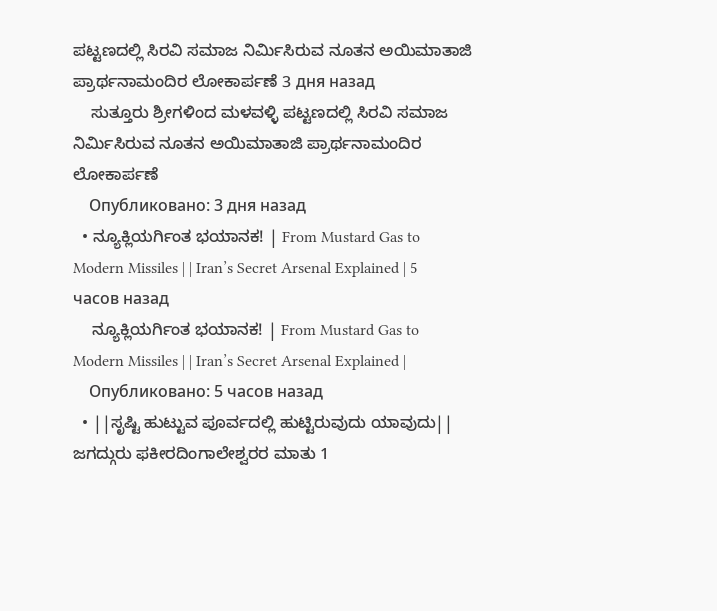ಪಟ್ಟಣದಲ್ಲಿ ಸಿರವಿ ಸಮಾಜ ನಿರ್ಮಿಸಿರುವ ನೂತನ ಅಯಿಮಾತಾಜಿ ಪ್ರಾರ್ಥನಾಮಂದಿರ ಲೋಕಾರ್ಪಣೆ 3 дня назад
    ಸುತ್ತೂರು ಶ್ರೀಗಳಿಂದ ಮಳವಳ್ಳಿ ಪಟ್ಟಣದಲ್ಲಿ ಸಿರವಿ ಸಮಾಜ ನಿರ್ಮಿಸಿರುವ ನೂತನ ಅಯಿಮಾತಾಜಿ ಪ್ರಾರ್ಥನಾಮಂದಿರ ಲೋಕಾರ್ಪಣೆ
    Опубликовано: 3 дня назад
  • ನ್ಯೂಕ್ಲಿಯರ್ಗಿಂತ ಭಯಾನಕ! | From Mustard Gas to Modern Missiles | | Iran’s Secret Arsenal Explained | 5 часов назад
    ನ್ಯೂಕ್ಲಿಯರ್ಗಿಂತ ಭಯಾನಕ! | From Mustard Gas to Modern Missiles | | Iran’s Secret Arsenal Explained |
    Опубликовано: 5 часов назад
  • ||ಸೃಷ್ಟಿ ಹುಟ್ಟುವ ಪೂರ್ವದಲ್ಲಿ ಹುಟ್ಟಿರುವುದು ಯಾವುದು|| ಜಗದ್ಗುರು ಫಕೀರದಿಂಗಾಲೇಶ್ವರರ ಮಾತು 1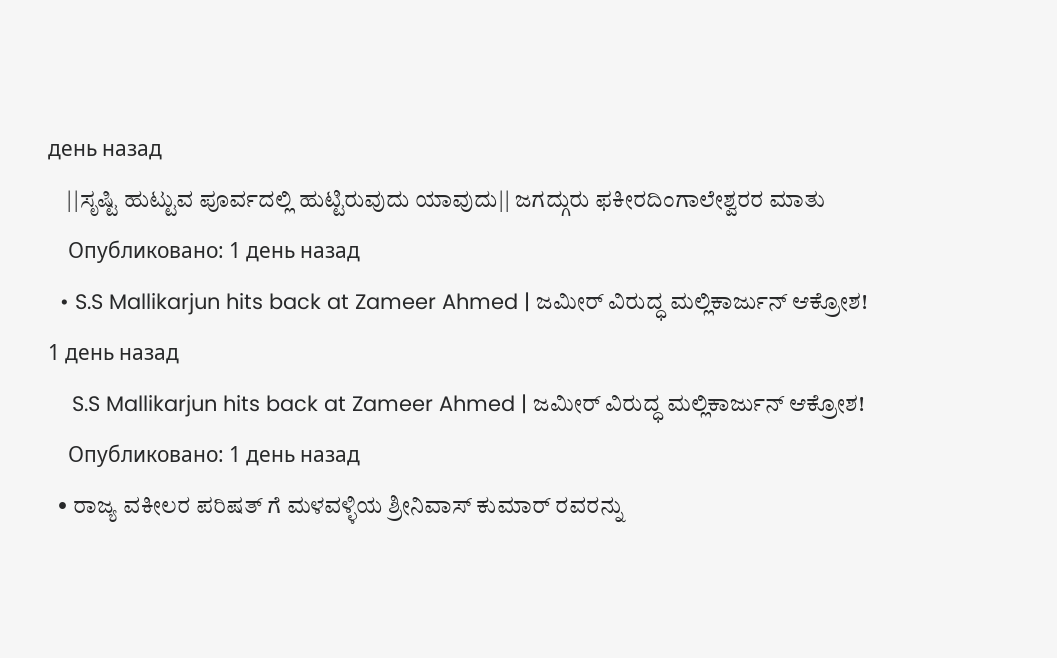день назад
    ||ಸೃಷ್ಟಿ ಹುಟ್ಟುವ ಪೂರ್ವದಲ್ಲಿ ಹುಟ್ಟಿರುವುದು ಯಾವುದು|| ಜಗದ್ಗುರು ಫಕೀರದಿಂಗಾಲೇಶ್ವರರ ಮಾತು
    Опубликовано: 1 день назад
  • S.S Mallikarjun hits back at Zameer Ahmed | ಜಮೀರ್ ವಿರುದ್ಧ ಮಲ್ಲಿಕಾರ್ಜುನ್ ಆಕ್ರೋಶ! 1 день назад
    S.S Mallikarjun hits back at Zameer Ahmed | ಜಮೀರ್ ವಿರುದ್ಧ ಮಲ್ಲಿಕಾರ್ಜುನ್ ಆಕ್ರೋಶ!
    Опубликовано: 1 день назад
  • ರಾಜ್ಯ ವಕೀಲರ ಪರಿಷತ್ ಗೆ ಮಳವಳ್ಳಿಯ ಶ್ರೀನಿವಾಸ್ ಕುಮಾರ್ ರವರನ್ನು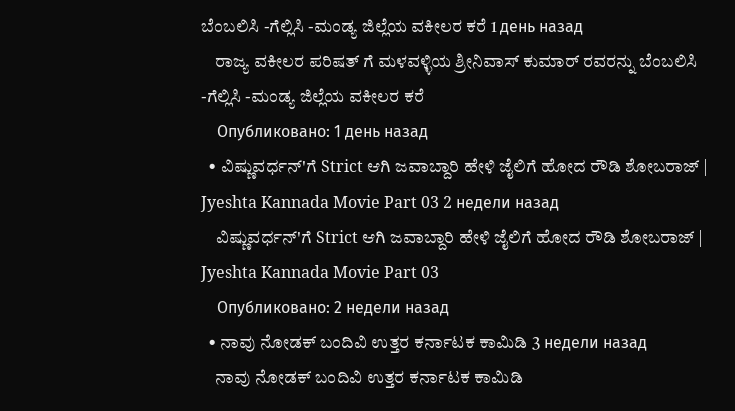ಬೆಂಬಲಿಸಿ -ಗೆಲ್ಲಿಸಿ -ಮಂಡ್ಯ ಜಿಲ್ಲೆಯ ವಕೀಲರ ಕರೆ 1 день назад
    ರಾಜ್ಯ ವಕೀಲರ ಪರಿಷತ್ ಗೆ ಮಳವಳ್ಳಿಯ ಶ್ರೀನಿವಾಸ್ ಕುಮಾರ್ ರವರನ್ನು ಬೆಂಬಲಿಸಿ -ಗೆಲ್ಲಿಸಿ -ಮಂಡ್ಯ ಜಿಲ್ಲೆಯ ವಕೀಲರ ಕರೆ
    Опубликовано: 1 день назад
  • ವಿಷ್ಣುವರ್ಧನ್'ಗೆ Strict ಆಗಿ ಜವಾಬ್ದಾರಿ ಹೇಳಿ ಜೈಲಿಗೆ ಹೋದ ರೌಡಿ ಶೋಬರಾಜ್ | Jyeshta Kannada Movie Part 03 2 недели назад
    ವಿಷ್ಣುವರ್ಧನ್'ಗೆ Strict ಆಗಿ ಜವಾಬ್ದಾರಿ ಹೇಳಿ ಜೈಲಿಗೆ ಹೋದ ರೌಡಿ ಶೋಬರಾಜ್ | Jyeshta Kannada Movie Part 03
    Опубликовано: 2 недели назад
  • ನಾವು ನೋಡಕ್ ಬಂದಿವಿ ಉತ್ತರ ಕರ್ನಾಟಕ ಕಾಮಿಡಿ 3 недели назад
    ನಾವು ನೋಡಕ್ ಬಂದಿವಿ ಉತ್ತರ ಕರ್ನಾಟಕ ಕಾಮಿಡಿ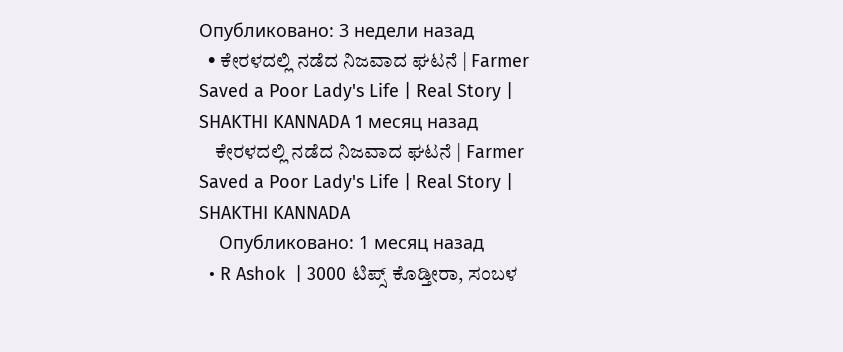Опубликовано: 3 недели назад
  • ಕೇರಳದಲ್ಲಿ ನಡೆದ ನಿಜವಾದ ಘಟನೆ | Farmer Saved a Poor Lady's Life | Real Story | SHAKTHI KANNADA 1 месяц назад
    ಕೇರಳದಲ್ಲಿ ನಡೆದ ನಿಜವಾದ ಘಟನೆ | Farmer Saved a Poor Lady's Life | Real Story | SHAKTHI KANNADA
    Опубликовано: 1 месяц назад
  • R Ashok  | 3000 ಟಿಪ್ಸ್ ಕೊಡ್ತೀರಾ, ಸಂಬಳ‌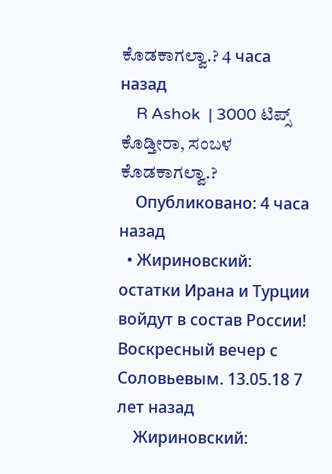ಕೊಡಕಾಗಲ್ವಾ.? 4 часа назад
    R Ashok  | 3000 ಟಿಪ್ಸ್ ಕೊಡ್ತೀರಾ, ಸಂಬಳ‌ ಕೊಡಕಾಗಲ್ವಾ.?
    Опубликовано: 4 часа назад
  • Жириновский: остатки Ирана и Турции войдут в состав России! Воскресный вечер с Соловьевым. 13.05.18 7 лет назад
    Жириновский: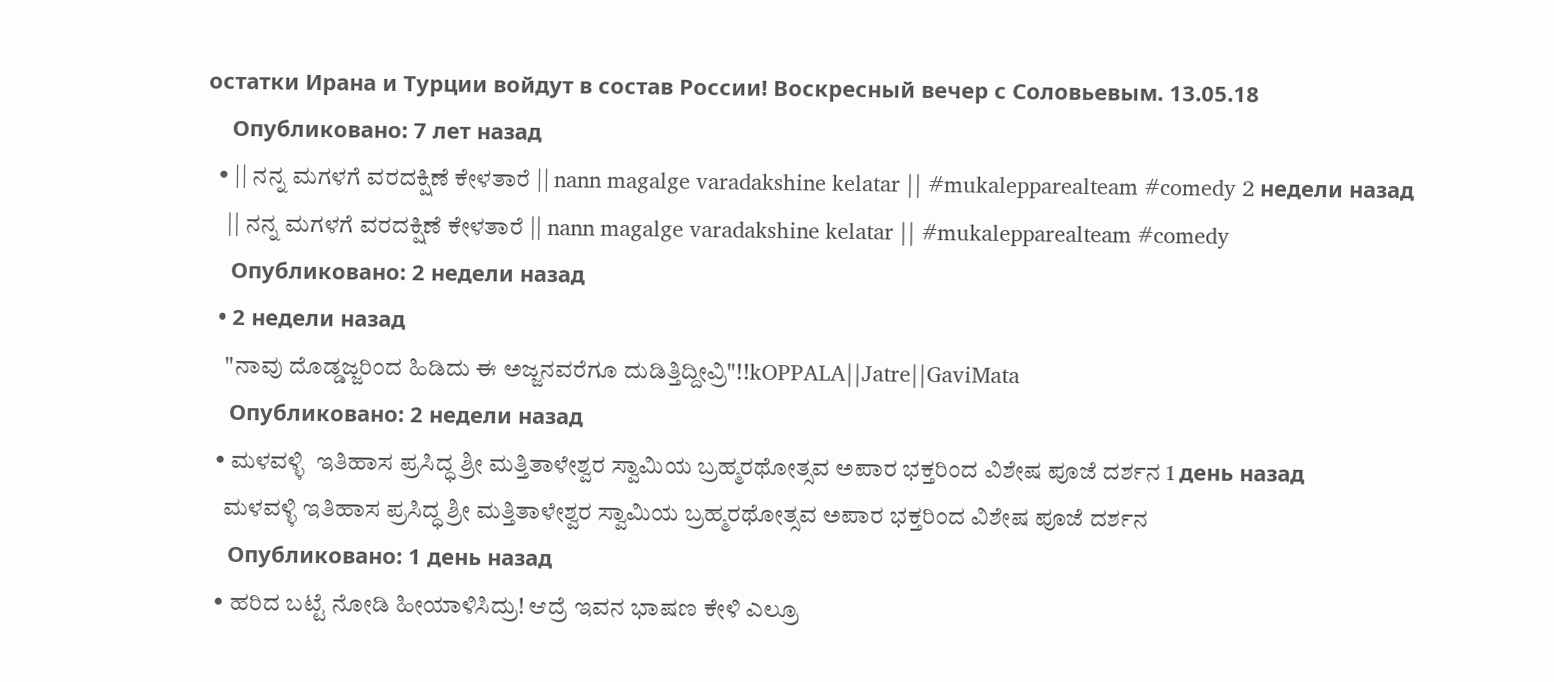остатки Ирана и Турции войдут в состав России! Воскресный вечер с Соловьевым. 13.05.18
    Опубликовано: 7 лет назад
  • || ನನ್ನ ಮಗಳಗೆ ವರದಕ್ಷಿಣೆ ಕೇಳತಾರೆ || nann magalge varadakshine kelatar || #mukalepparealteam #comedy 2 недели назад
    || ನನ್ನ ಮಗಳಗೆ ವರದಕ್ಷಿಣೆ ಕೇಳತಾರೆ || nann magalge varadakshine kelatar || #mukalepparealteam #comedy
    Опубликовано: 2 недели назад
  • 2 недели назад
    "ನಾವು ದೊಡ್ಡಜ್ಜರಿಂದ ಹಿಡಿದು ಈ ಅಜ್ಜನವರೆಗೂ ದುಡಿತ್ತಿದ್ದೀವ್ರಿ"!!kOPPALA||Jatre||GaviMata
    Опубликовано: 2 недели назад
  • ಮಳವಳ್ಳಿ  ಇತಿಹಾಸ ಪ್ರಸಿದ್ಧ ಶ್ರೀ ಮತ್ತಿತಾಳೇಶ್ವರ ಸ್ವಾಮಿಯ ಬ್ರಹ್ಮರಥೋತ್ಸವ ಅಪಾರ ಭಕ್ತರಿಂದ ವಿಶೇಷ ಪೂಜೆ ದರ್ಶನ 1 день назад
    ಮಳವಳ್ಳಿ ಇತಿಹಾಸ ಪ್ರಸಿದ್ಧ ಶ್ರೀ ಮತ್ತಿತಾಳೇಶ್ವರ ಸ್ವಾಮಿಯ ಬ್ರಹ್ಮರಥೋತ್ಸವ ಅಪಾರ ಭಕ್ತರಿಂದ ವಿಶೇಷ ಪೂಜೆ ದರ್ಶನ
    Опубликовано: 1 день назад
  • ಹರಿದ ಬಟ್ಟೆ ನೋಡಿ ಹೀಯಾಳಿಸಿದ್ರು! ಆದ್ರೆ ಇವನ ಭಾಷಣ ಕೇಳಿ ಎಲ್ರೂ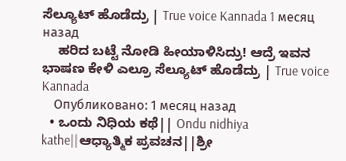ಸೆಲ್ಯೂಟ್ ಹೊಡೆದ್ರು | True voice Kannada 1 месяц назад
    ಹರಿದ ಬಟ್ಟೆ ನೋಡಿ ಹೀಯಾಳಿಸಿದ್ರು! ಆದ್ರೆ ಇವನ ಭಾಷಣ ಕೇಳಿ ಎಲ್ರೂ ಸೆಲ್ಯೂಟ್ ಹೊಡೆದ್ರು | True voice Kannada
    Опубликовано: 1 месяц назад
  • ಒಂದು ನಿಧಿಯ ಕಥೆ|| Ondu nidhiya kathe||ಆಧ್ಯಾತ್ಮಿಕ ಪ್ರವಚನ||ಶ್ರೀ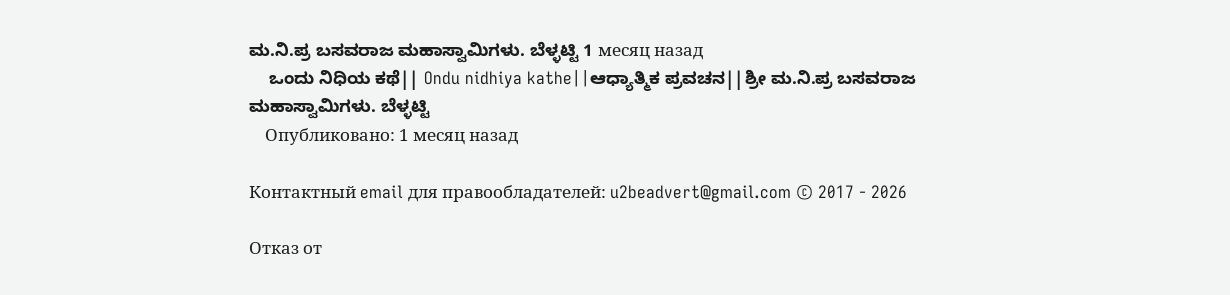ಮ.ನಿ.ಪ್ರ ಬಸವರಾಜ ಮಹಾಸ್ವಾಮಿಗಳು. ಬೆಳ್ಳಟ್ಟಿ 1 месяц назад
    ಒಂದು ನಿಧಿಯ ಕಥೆ|| Ondu nidhiya kathe||ಆಧ್ಯಾತ್ಮಿಕ ಪ್ರವಚನ||ಶ್ರೀ ಮ.ನಿ.ಪ್ರ ಬಸವರಾಜ ಮಹಾಸ್ವಾಮಿಗಳು. ಬೆಳ್ಳಟ್ಟಿ
    Опубликовано: 1 месяц назад

Контактный email для правообладателей: u2beadvert@gmail.com © 2017 - 2026

Отказ от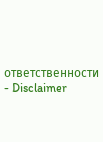ответственности - Disclaimer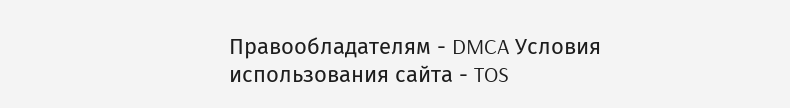Правообладателям - DMCA Условия использования сайта - TOS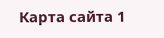Карта сайта 1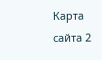Карта сайта 2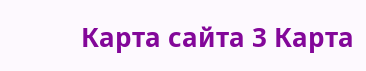Карта сайта 3 Карта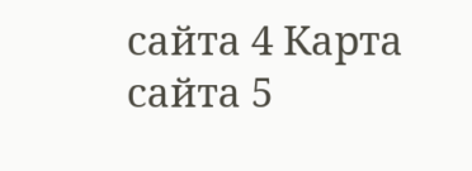сайта 4 Карта сайта 5